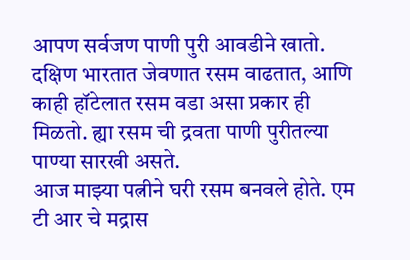आपण सर्वजण पाणी पुरी आवडीने खातो. दक्षिण भारतात जेवणात रसम वाढतात, आणि काही हॉटेलात रसम वडा असा प्रकार ही मिळतो. ह्या रसम ची द्रवता पाणी पुरीतल्या पाण्या सारखी असते.
आज माझ्या पत्नीने घरी रसम बनवले होते. एम टी आर चे मद्रास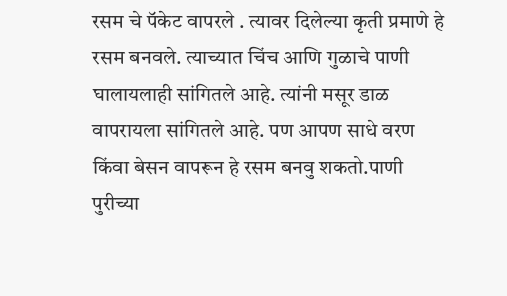रसम चे पॅकेट वापरले . त्यावर दिलेल्या कृती प्रमाणे हे रसम बनवले. त्याच्यात चिंच आणि गुळाचे पाणी घालायलाही सांगितले आहे. त्यांनी मसूर डाळ वापरायला सांगितले आहे. पण आपण साधे वरण किंवा बेसन वापरून हे रसम बनवु शकतो.पाणी पुरीच्या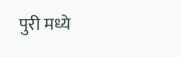पुरी मध्ये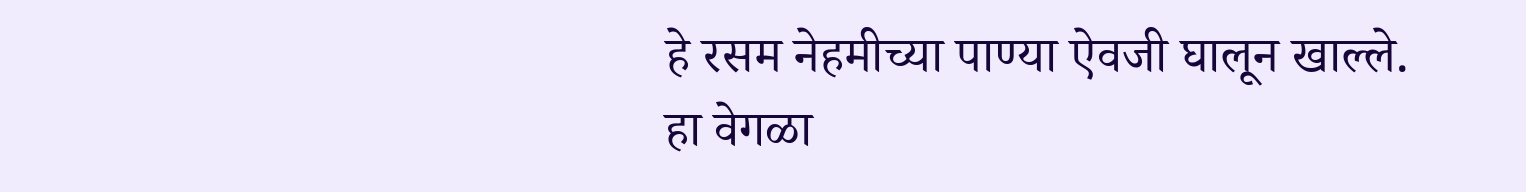हे रसम नेहमीच्या पाण्या ऐवजी घालून खाल्ले. हा वेगळा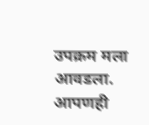उपक्रम मला आवडला. आपणही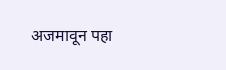अजमावून पहा